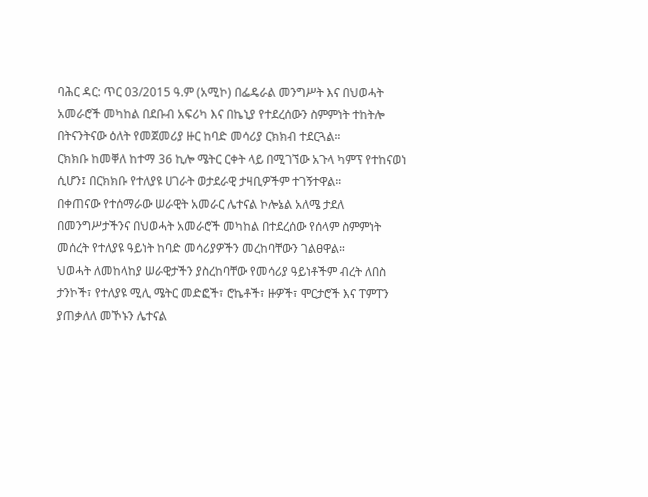ባሕር ዳር: ጥር 03/2015 ዓ.ም (አሚኮ) በፌዴራል መንግሥት እና በህወሓት አመራሮች መካከል በደቡብ አፍሪካ እና በኬኒያ የተደረሰውን ስምምነት ተከትሎ በትናንትናው ዕለት የመጀመሪያ ዙር ከባድ መሳሪያ ርክክብ ተደርጓል።
ርክክቡ ከመቐለ ከተማ 36 ኪሎ ሜትር ርቀት ላይ በሚገኘው አጉላ ካምፕ የተከናወነ ሲሆን፤ በርክክቡ የተለያዩ ሀገራት ወታደራዊ ታዛቢዎችም ተገኝተዋል።
በቀጠናው የተሰማራው ሠራዊት አመራር ሌተናል ኮሎኔል አለሜ ታደለ በመንግሥታችንና በህወሓት አመራሮች መካከል በተደረሰው የሰላም ስምምነት መሰረት የተለያዩ ዓይነት ከባድ መሳሪያዎችን መረከባቸውን ገልፀዋል።
ህወሓት ለመከላከያ ሠራዊታችን ያስረከባቸው የመሳሪያ ዓይነቶችም ብረት ለበስ ታንኮች፣ የተለያዩ ሚሊ ሜትር መድፎች፣ ሮኬቶች፣ ዙዎች፣ ሞርታሮች እና ፐምፐን ያጠቃለለ መኾኑን ሌተናል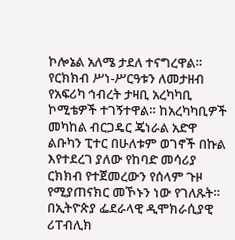ኮሎኔል አለሜ ታደለ ተናግረዋል።
የርክክብ ሥነ-ሥርዓቱን ለመታዘብ የአፍሪካ ኅብረት ታዛቢ አረካካቢ ኮሚቴዎች ተገኝተዋል። ከአረካካቢዎች መካከል ብርጋዴር ጄነራል አድዋ ልቡካን ፒተር በሁለቱም ወገኖች በኩል እየተደረገ ያለው የከባድ መሳሪያ ርክክብ የተጀመረውን የሰላም ጉዞ የሚያጠናክር መኾኑን ነው የገለጹት።
በኢትዮጵያ ፌደራላዊ ዲሞክራሲያዊ ሪፐብሊክ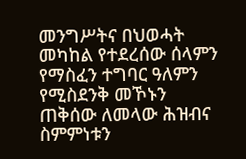መንግሥትና በህወሓት መካከል የተደረሰው ሰላምን የማስፈን ተግባር ዓለምን የሚስደንቅ መኾኑን ጠቅሰው ለመላው ሕዝብና ስምምነቱን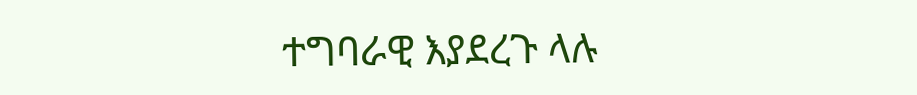ተግባራዊ እያደረጉ ላሉ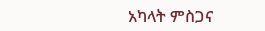አካላት ምስጋና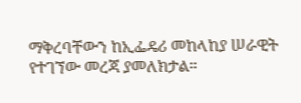ማቅረባቸውን ከኢፌዴሪ መከላከያ ሠራዊት የተገኘው መረጃ ያመለክታል።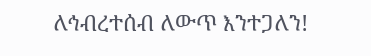ለኅብረተሰብ ለውጥ እንተጋለን!